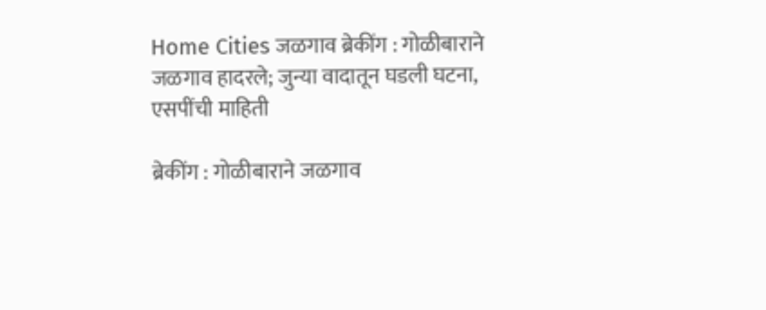Home Cities जळगाव ब्रेकींग : गोळीबाराने जळगाव हादरले; जुन्या वादातून घडली घटना, एसपींची माहिती

ब्रेकींग : गोळीबाराने जळगाव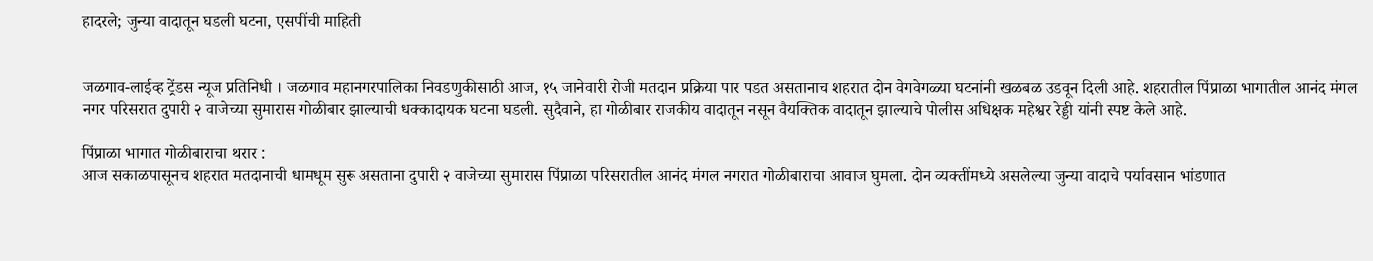हादरले; जुन्या वादातून घडली घटना, एसपींची माहिती


जळगाव-लाईव्ह ट्रेंडस न्यूज प्रतिनिधी । जळगाव महानगरपालिका निवडणुकीसाठी आज, १५ जानेवारी रोजी मतदान प्रक्रिया पार पडत असतानाच शहरात दोन वेगवेगळ्या घटनांनी खळबळ उडवून दिली आहे. शहरातील पिंप्राळा भागातील आनंद मंगल नगर परिसरात दुपारी २ वाजेच्या सुमारास गोळीबार झाल्याची धक्कादायक घटना घडली. सुदैवाने, हा गोळीबार राजकीय वादातून नसून वैयक्तिक वादातून झाल्याचे पोलीस अधिक्षक महेश्वर रेड्डी यांनी स्पष्ट केले आहे.

पिंप्राळा भागात गोळीबाराचा थरार :
आज सकाळपासूनच शहरात मतदानाची धामधूम सुरू असताना दुपारी २ वाजेच्या सुमारास पिंप्राळा परिसरातील आनंद मंगल नगरात गोळीबाराचा आवाज घुमला. दोन व्यक्तींमध्ये असलेल्या जुन्या वादाचे पर्यावसान भांडणात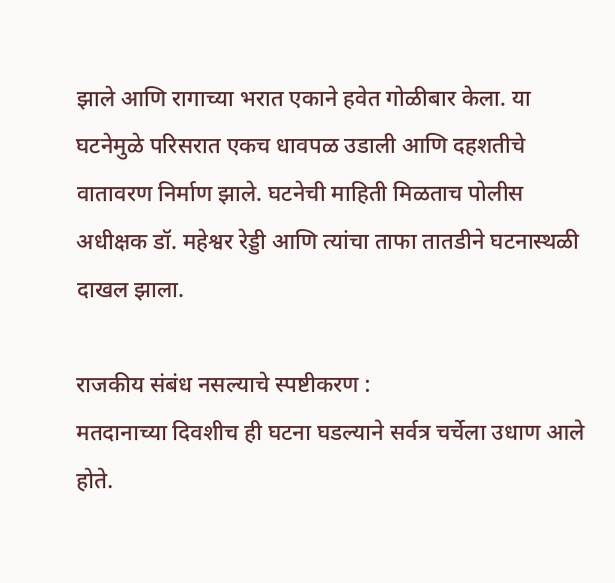झाले आणि रागाच्या भरात एकाने हवेत गोळीबार केला. या घटनेमुळे परिसरात एकच धावपळ उडाली आणि दहशतीचे वातावरण निर्माण झाले. घटनेची माहिती मिळताच पोलीस अधीक्षक डॉ. महेश्वर रेड्डी आणि त्यांचा ताफा तातडीने घटनास्थळी दाखल झाला.

राजकीय संबंध नसल्याचे स्पष्टीकरण :
मतदानाच्या दिवशीच ही घटना घडल्याने सर्वत्र चर्चेला उधाण आले होते.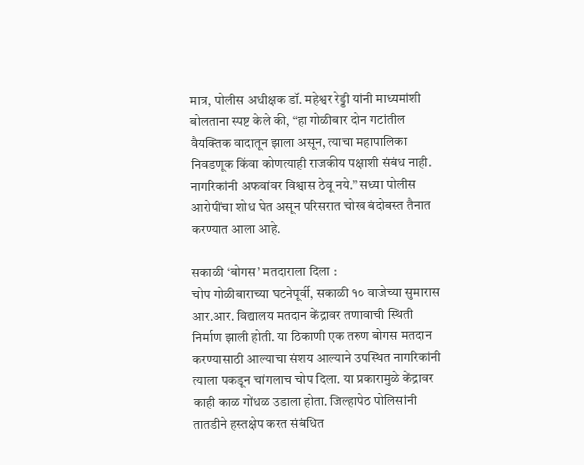मात्र, पोलीस अधीक्षक डॉ. महेश्वर रेड्डी यांनी माध्यमांशी बोलताना स्पष्ट केले की, “हा गोळीबार दोन गटांतील वैयक्तिक वादातून झाला असून, त्याचा महापालिका निवडणूक किंवा कोणत्याही राजकीय पक्षाशी संबंध नाही. नागरिकांनी अफवांवर विश्वास ठेवू नये.” सध्या पोलीस आरोपींचा शोध घेत असून परिसरात चोख बंदोबस्त तैनात करण्यात आला आहे.

सकाळी ‘बोगस’ मतदाराला दिला :
चोप गोळीबाराच्या घटनेपूर्वी, सकाळी १० वाजेच्या सुमारास आर.आर. विद्यालय मतदान केंद्रावर तणावाची स्थिती निर्माण झाली होती. या ठिकाणी एक तरुण बोगस मतदान करण्यासाठी आल्याचा संशय आल्याने उपस्थित नागरिकांनी त्याला पकडून चांगलाच चोप दिला. या प्रकारामुळे केंद्रावर काही काळ गोंधळ उडाला होता. जिल्हापेठ पोलिसांनी तातडीने हस्तक्षेप करत संबंधित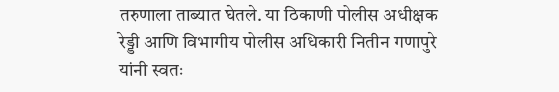तरुणाला ताब्यात घेतले. या ठिकाणी पोलीस अधीक्षक रेड्डी आणि विभागीय पोलीस अधिकारी नितीन गणापुरे यांनी स्वतः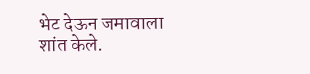भेट देऊन जमावाला शांत केले.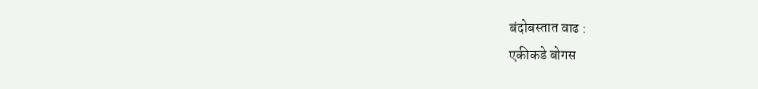बंदोबस्तात वाढ :
एकीकडे बोगस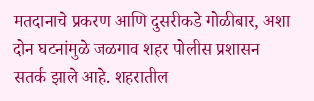मतदानाचे प्रकरण आणि दुसरीकडे गोळीबार, अशा दोन घटनांमुळे जळगाव शहर पोलीस प्रशासन सतर्क झाले आहे. शहरातील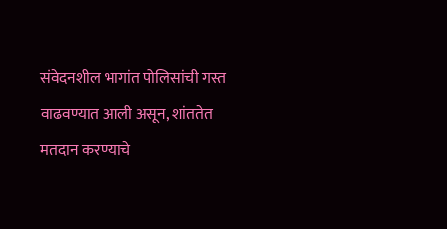संवेदनशील भागांत पोलिसांची गस्त वाढवण्यात आली असून, शांततेत मतदान करण्याचे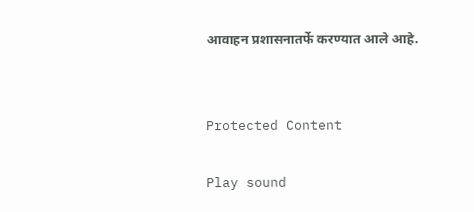आवाहन प्रशासनातर्फे करण्यात आले आहे.


Protected Content

Play sound